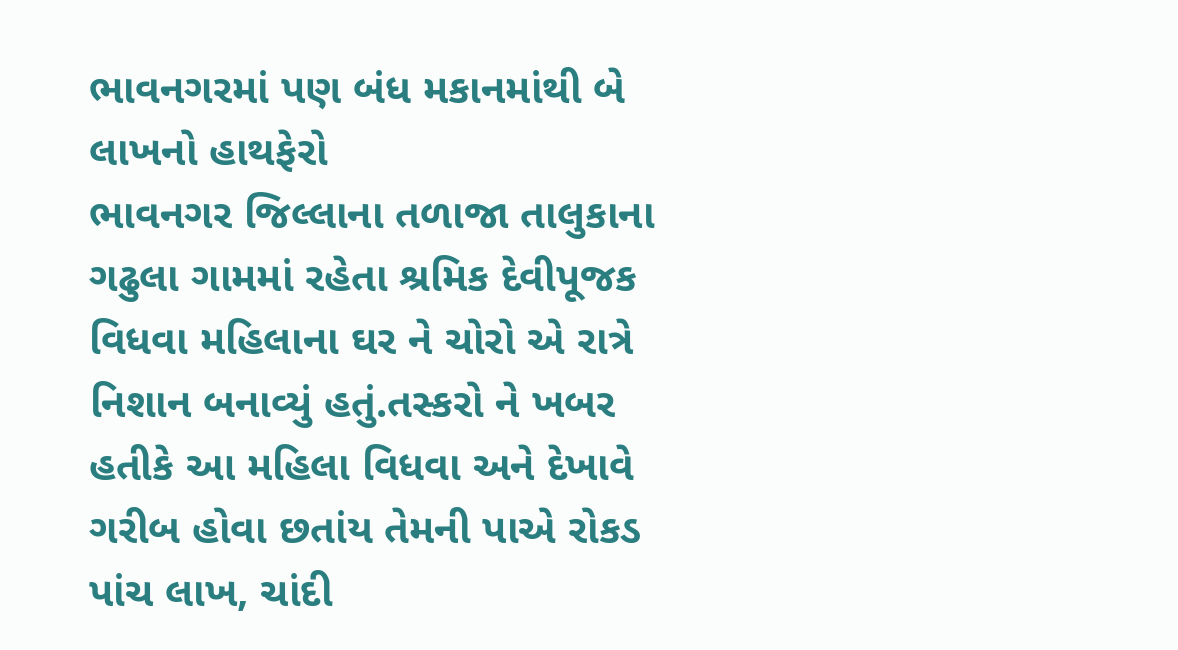ભાવનગરમાં પણ બંધ મકાનમાંથી બે લાખનો હાથફેરો
ભાવનગર જિલ્લાના તળાજા તાલુકાના ગઢુલા ગામમાં રહેતા શ્રમિક દેવીપૂજક વિધવા મહિલાના ઘર ને ચોરો એ રાત્રે નિશાન બનાવ્યું હતું.તસ્કરો ને ખબર હતીકે આ મહિલા વિધવા અને દેખાવે ગરીબ હોવા છતાંય તેમની પાએ રોકડ પાંચ લાખ, ચાંદી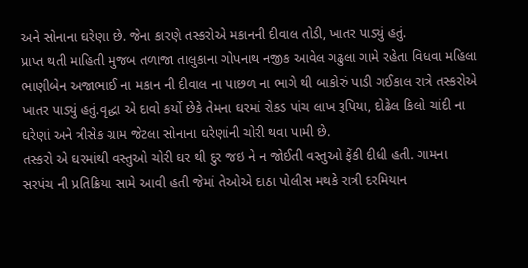અને સોનાના ઘરેણા છે. જેના કારણે તસ્કરોએ મકાનની દીવાલ તોડી, ખાતર પાડ્યું હતું.
પ્રાપ્ત થતી માહિતી મુજબ તળાજા તાલુકાના ગોપનાથ નજીક આવેલ ગઢુલા ગામે રહેતા વિધવા મહિલા ભાણીબેન અજાભાઈ ના મકાન ની દીવાલ ના પાછળ ના ભાગે થી બાકોરું પાડી ગઈકાલ રાત્રે તસ્કરોએ ખાતર પાડ્યું હતું.વૃદ્ધા એ દાવો કર્યો છેકે તેમના ઘરમાં રોકડ પાંચ લાખ રૂપિયા, દોઢેલ કિલો ચાંદી ના ઘરેણાં અને ત્રીસેક ગ્રામ જેટલા સોનાના ઘરેણાંની ચોરી થવા પામી છે.
તસ્કરો એ ઘરમાંથી વસ્તુઓ ચોરી ઘર થી દુર જઇ ને ન જોઈતી વસ્તુઓ ફેંકી દીધી હતી. ગામના સરપંચ ની પ્રતિક્રિયા સામે આવી હતી જેમાં તેઓએ દાઠા પોલીસ મથકે રાત્રી દરમિયાન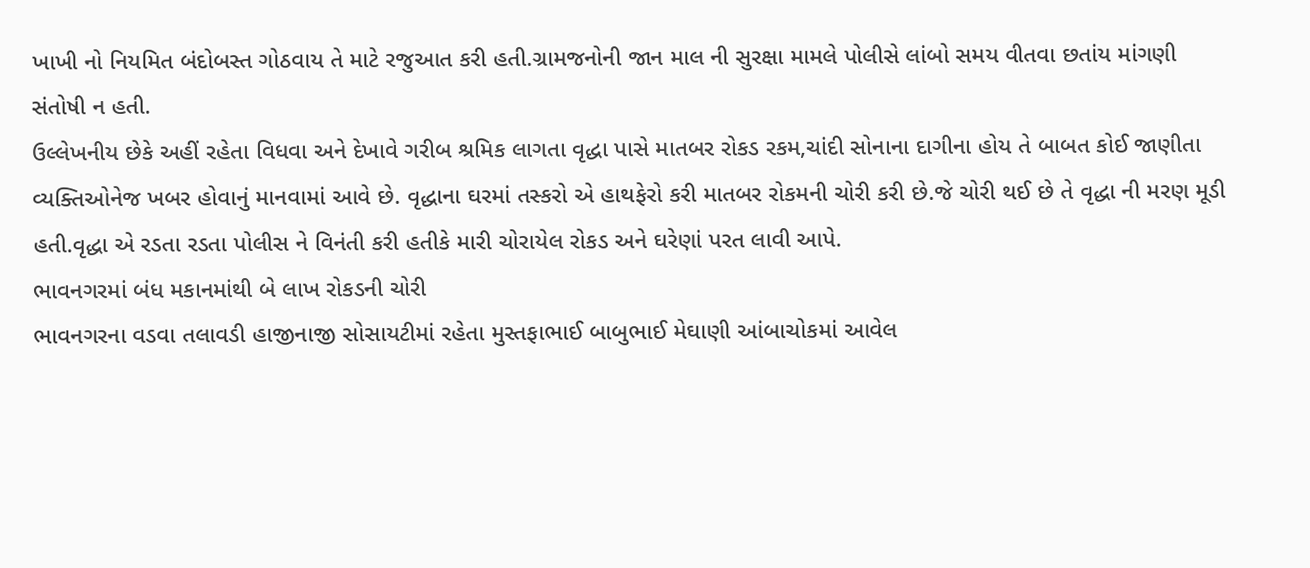ખાખી નો નિયમિત બંદોબસ્ત ગોઠવાય તે માટે રજુઆત કરી હતી.ગ્રામજનોની જાન માલ ની સુરક્ષા મામલે પોલીસે લાંબો સમય વીતવા છતાંય માંગણી સંતોષી ન હતી.
ઉલ્લેખનીય છેકે અહીં રહેતા વિધવા અને દેખાવે ગરીબ શ્રમિક લાગતા વૃદ્ધા પાસે માતબર રોકડ રકમ,ચાંદી સોનાના દાગીના હોય તે બાબત કોઈ જાણીતા વ્યક્તિઓનેજ ખબર હોવાનું માનવામાં આવે છે. વૃદ્ધાના ઘરમાં તસ્કરો એ હાથફેરો કરી માતબર રોકમની ચોરી કરી છે.જે ચોરી થઈ છે તે વૃદ્ધા ની મરણ મૂડી હતી.વૃદ્ધા એ રડતા રડતા પોલીસ ને વિનંતી કરી હતીકે મારી ચોરાયેલ રોકડ અને ઘરેણાં પરત લાવી આપે.
ભાવનગરમાં બંધ મકાનમાંથી બે લાખ રોકડની ચોરી
ભાવનગરના વડવા તલાવડી હાજીનાજી સોસાયટીમાં રહેતા મુસ્તફાભાઈ બાબુભાઈ મેઘાણી આંબાચોકમાં આવેલ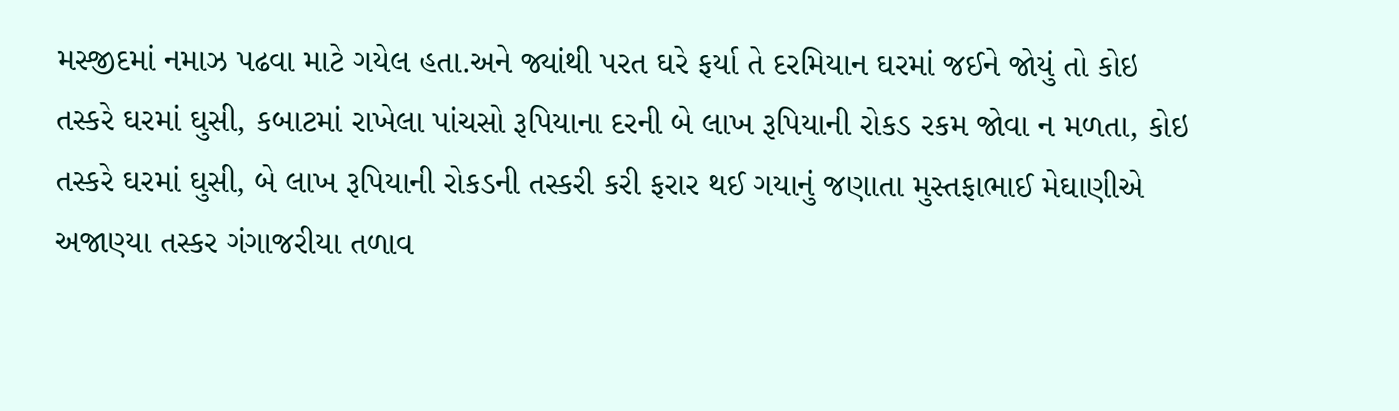મસ્જીદમાં નમાઝ પઢવા માટે ગયેલ હતા.અને જ્યાંથી પરત ઘરે ફર્યા તે દરમિયાન ઘરમાં જઈને જોયું તો કોઇ તસ્કરે ઘરમાં ઘુસી, કબાટમાં રાખેલા પાંચસો રૂપિયાના દરની બે લાખ રૂપિયાની રોકડ રકમ જોવા ન મળતા, કોઇ તસ્કરે ઘરમાં ઘુસી, બે લાખ રૂપિયાની રોકડની તસ્કરી કરી ફરાર થઈ ગયાનું જણાતા મુસ્તફાભાઈ મેઘાણીએ અજાણ્યા તસ્કર ગંગાજરીયા તળાવ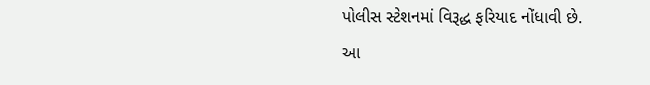પોલીસ સ્ટેશનમાં વિરૂદ્ધ ફરિયાદ નોંધાવી છે. આ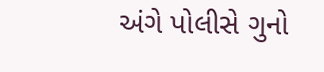અંગે પોલીસે ગુનો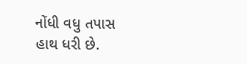નોંધી વધુ તપાસ હાથ ધરી છે.